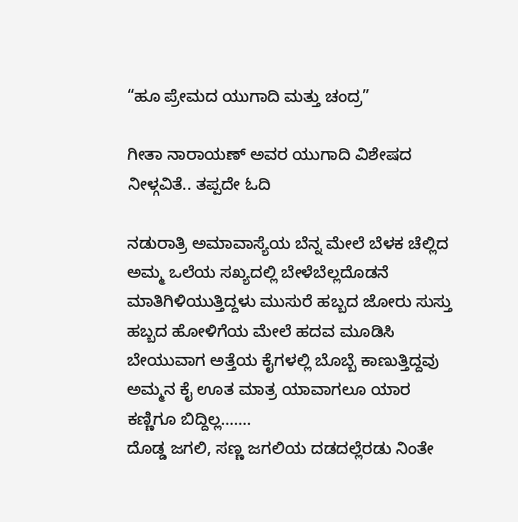“ಹೂ ಪ್ರೇಮದ ಯುಗಾದಿ ಮತ್ತು ಚಂದ್ರ”

ಗೀತಾ ನಾರಾಯಣ್ ಅವರ ಯುಗಾದಿ ವಿಶೇಷದ ನೀಳ್ಗವಿತೆ.. ತಪ್ಪದೇ ಓದಿ

ನಡುರಾತ್ರಿ ಅಮಾವಾಸ್ಯೆಯ ಬೆನ್ನ ಮೇಲೆ ಬೆಳಕ ಚೆಲ್ಲಿದ ಅಮ್ಮ ಒಲೆಯ ಸಖ್ಯದಲ್ಲಿ ಬೇಳೆಬೆಲ್ಲದೊಡನೆ ಮಾತಿಗಿಳಿಯುತ್ತಿದ್ದಳು ಮುಸುರೆ ಹಬ್ಬದ ಜೋರು ಸುಸ್ತು ಹಬ್ಬದ ಹೋಳಿಗೆಯ ಮೇಲೆ ಹದವ ಮೂಡಿಸಿ ಬೇಯುವಾಗ ಅತ್ತೆಯ ಕೈಗಳಲ್ಲಿ ಬೊಬ್ಬೆ ಕಾಣುತ್ತಿದ್ದವು
ಅಮ್ಮನ ಕೈ ಊತ ಮಾತ್ರ ಯಾವಾಗಲೂ ಯಾರ ಕಣ್ಣಿಗೂ ಬಿದ್ದಿಲ್ಲ…….
ದೊಡ್ಡ ಜಗಲಿ, ಸಣ್ಣ ಜಗಲಿಯ ದಡದಲ್ಲೆರಡು ನಿಂತೇ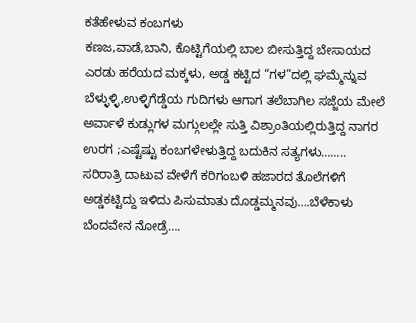ಕತೆಹೇಳುವ ಕಂಬಗಳು
ಕಣಜ,ವಾಡೆ,ಬಾನಿ, ಕೊಟ್ಟಿಗೆಯಲ್ಲಿ ಬಾಲ ಬೀಸುತ್ತಿದ್ದ ಬೇಸಾಯದ ಎರಡು ಹರೆಯದ ಮಕ್ಕಳು, ಅಡ್ಡ ಕಟ್ಟಿದ “ಗಳ”ದಲ್ಲಿ ಘಮ್ಮೆನ್ನುವ ಬೆಳ್ಳುಳ್ಳಿ,ಉಳ್ಳಿಗೆಡ್ಡೆಯ ಗುದಿಗಳು ಆಗಾಗ ತಲೆಬಾಗಿಲ ಸಜ್ಜೆಯ ಮೇಲೆ ಅರ್ವಾಳೆ ಕುಡ್ಲುಗಳ ಮಗ್ಗುಲಲ್ಲೇ ಸುತ್ತಿ ವಿಶ್ರಾಂತಿಯಲ್ಲಿರುತ್ತಿದ್ದ ನಾಗರ ಉರಗ ;ಎಷ್ಟೆಷ್ಟು ಕಂಬಗಳೇಳುತ್ತಿದ್ದ ಬದುಕಿನ ಸತ್ಯಗಳು……..
ಸರಿರಾತ್ರಿ ದಾಟುವ ವೇಳೆಗೆ ಕರಿಗಂಬಳಿ ಹಜಾರದ ತೊಲೆಗಳಿಗೆ ಅಡ್ಡಕಟ್ಟಿದ್ದು ಇಳಿದು ಪಿಸುಮಾತು ದೊಡ್ಡಮ್ಮನವು….ಬೆಳೆಕಾಳು ಬೆಂದವೇನ ನೋಡ್ರೆ….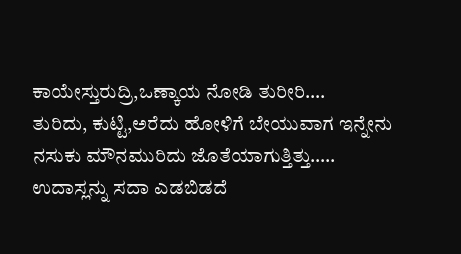ಕಾಯೇಸ್ತುರುದ್ರಿ,ಒಣ್ಕಾಯ ನೋಡಿ ತುರೀರಿ….
ತುರಿದು, ಕುಟ್ಟಿ,ಅರೆದು ಹೋಳಿಗೆ ಬೇಯುವಾಗ ಇನ್ನೇನು ನಸುಕು ಮೌನಮುರಿದು ಜೊತೆಯಾಗುತ್ತಿತ್ತು…..
ಉದಾಸ್ಲನ್ನು ಸದಾ ಎಡಬಿಡದೆ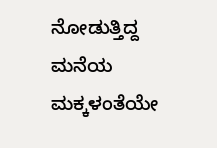ನೋಡುತ್ತಿದ್ದ ಮನೆಯ ಮಕ್ಕಳಂತೆಯೇ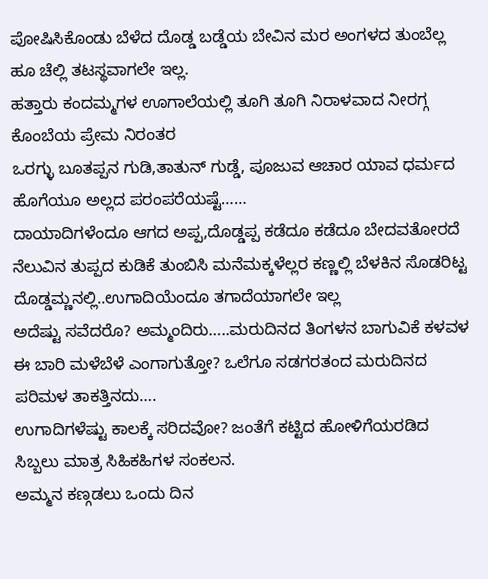ಪೋಷಿಸಿಕೊಂಡು ಬೆಳೆದ ದೊಡ್ಡ ಬಡ್ಡೆಯ ಬೇವಿನ ಮರ ಅಂಗಳದ ತುಂಬೆಲ್ಲ ಹೂ ಚೆಲ್ಲಿ ತಟಸ್ಥವಾಗಲೇ ಇಲ್ಲ.
ಹತ್ತಾರು ಕಂದಮ್ಮಗಳ ಊಗಾಲೆಯಲ್ಲಿ ತೂಗಿ ತೂಗಿ ನಿರಾಳವಾದ ನೀರಗ್ಗ ಕೊಂಬೆಯ ಪ್ರೇಮ ನಿರಂತರ
ಒರಗ್ಳು ಬೂತಪ್ಪನ ಗುಡಿ,ತಾತುನ್ ಗುಡ್ಡೆ, ಪೂಜುವ ಆಚಾರ ಯಾವ ಧರ್ಮದ ಹೊಗೆಯೂ ಅಲ್ಲದ ಪರಂಪರೆಯಷ್ಟೆ……
ದಾಯಾದಿಗಳೆಂದೂ ಆಗದ ಅಪ್ಪ,ದೊಡ್ಡಪ್ಪ ಕಡೆದೂ ಕಡೆದೂ ಬೇದವತೋರದೆ ನೆಲುವಿನ ತುಪ್ಪದ ಕುಡಿಕೆ ತುಂಬಿಸಿ ಮನೆಮಕ್ಕಳೆಲ್ಲರ ಕಣ್ಣಲ್ಲಿ ಬೆಳಕಿನ ಸೊಡರಿಟ್ಟ ದೊಡ್ಡಮ್ಣನಲ್ಲಿ..ಉಗಾದಿಯೆಂದೂ ತಗಾದೆಯಾಗಲೇ ಇಲ್ಲ
ಅದೆಷ್ಟು ಸವೆದರೊ? ಅಮ್ಮಂದಿರು…..ಮರುದಿನದ ತಿಂಗಳನ ಬಾಗುವಿಕೆ ಕಳವಳ ಈ ಬಾರಿ ಮಳೆಬೆಳೆ ಎಂಗಾಗುತ್ತೋ? ಒಲೆಗೂ ಸಡಗರತಂದ ಮರುದಿನದ ಪರಿಮಳ ತಾಕತ್ತಿನದು….
ಉಗಾದಿಗಳೆಷ್ಟು ಕಾಲಕ್ಕೆ ಸರಿದವೋ? ಜಂತೆಗೆ ಕಟ್ಟಿದ ಹೋಳಿಗೆಯರಡಿದ ಸಿಬ್ಬಲು ಮಾತ್ರ ಸಿಹಿಕಹಿಗಳ ಸಂಕಲನ.
ಅಮ್ಮನ ಕಣ್ಗಡಲು ಒಂದು ದಿನ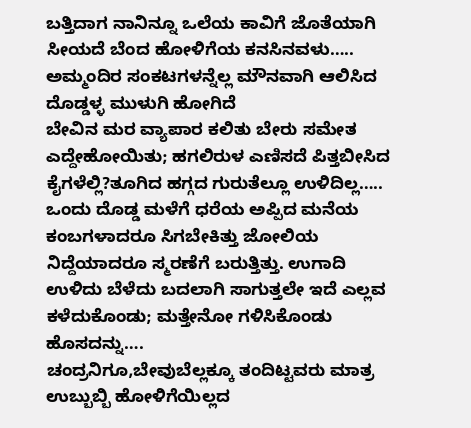ಬತ್ತಿದಾಗ ನಾನಿನ್ನೂ ಒಲೆಯ ಕಾವಿಗೆ ಜೊತೆಯಾಗಿ ಸೀಯದೆ ಬೆಂದ ಹೋಳಿಗೆಯ ಕನಸಿನವಳು…..
ಅಮ್ಮಂದಿರ ಸಂಕಟಗಳನ್ನೆಲ್ಲ ಮೌನವಾಗಿ ಆಲಿಸಿದ ದೊಡ್ಡಳ್ಳ ಮುಳುಗಿ ಹೋಗಿದೆ
ಬೇವಿನ ಮರ ವ್ಯಾಪಾರ ಕಲಿತು ಬೇರು ಸಮೇತ ಎದ್ದೇಹೋಯಿತು; ಹಗಲಿರುಳ ಎಣಿಸದೆ ಪಿತ್ತಬೀಸಿದ ಕೈಗಳೆಲ್ಲಿ?ತೂಗಿದ ಹಗ್ಗದ ಗುರುತೆಲ್ಲೂ ಉಳಿದಿಲ್ಲ…..
ಒಂದು ದೊಡ್ಡ ಮಳೆಗೆ ಧರೆಯ ಅಪ್ಪಿದ ಮನೆಯ ಕಂಬಗಳಾದರೂ ಸಿಗಬೇಕಿತ್ತು ಜೋಲಿಯ ನಿದ್ದೆಯಾದರೂ ಸ್ಮರಣೆಗೆ ಬರುತ್ತಿತ್ತು. ಉಗಾದಿ ಉಳಿದು ಬೆಳೆದು ಬದಲಾಗಿ ಸಾಗುತ್ತಲೇ ಇದೆ ಎಲ್ಲವ ಕಳೆದುಕೊಂಡು; ಮತ್ತೇನೋ ಗಳಿಸಿಕೊಂಡು ಹೊಸದನ್ನು….
ಚಂದ್ರನಿಗೂ,ಬೇವುಬೆಲ್ಲಕ್ಕೂ ತಂದಿಟ್ಟವರು ಮಾತ್ರ ಉಬ್ಬುಬ್ಬಿ ಹೋಳಿಗೆಯಿಲ್ಲದ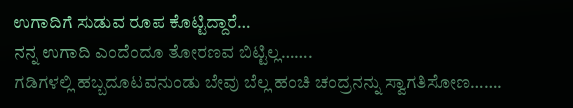ಉಗಾದಿಗೆ ಸುಡುವ ರೂಪ ಕೊಟ್ಟಿದ್ದಾರೆ…
ನನ್ನ ಉಗಾದಿ ಎಂದೆಂದೂ ತೋರಣವ ಬಿಟ್ಟಿಲ್ಲ…….
ಗಡಿಗಳಲ್ಲಿ ಹಬ್ಬದೂಟವನುಂಡು ಬೇವು ಬೆಲ್ಲ ಹಂಚಿ ಚಂದ್ರನನ್ನು ಸ್ವಾಗತಿಸೋಣ…….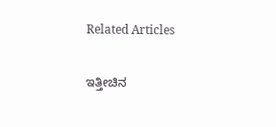Related Articles

ಇತ್ತೀಚಿನ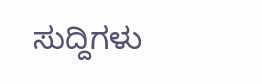ಸುದ್ದಿಗಳು